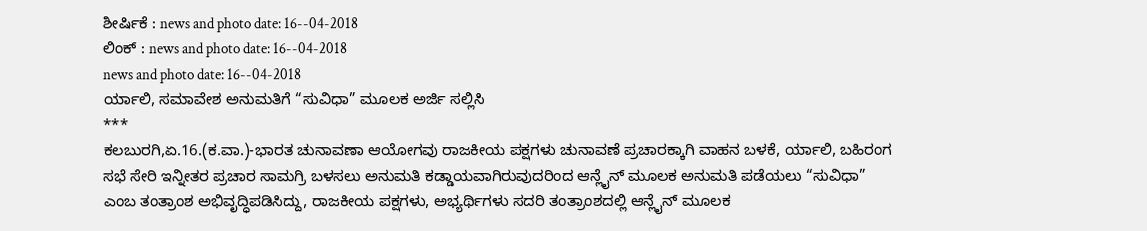ಶೀರ್ಷಿಕೆ : news and photo date: 16--04-2018
ಲಿಂಕ್ : news and photo date: 16--04-2018
news and photo date: 16--04-2018
ರ್ಯಾಲಿ, ಸಮಾವೇಶ ಅನುಮತಿಗೆ “ಸುವಿಧಾ” ಮೂಲಕ ಅರ್ಜಿ ಸಲ್ಲಿಸಿ
***
ಕಲಬುರಗಿ,ಏ.16.(ಕ.ವಾ.)-ಭಾರತ ಚುನಾವಣಾ ಆಯೋಗವು ರಾಜಕೀಯ ಪಕ್ಷಗಳು ಚುನಾವಣೆ ಪ್ರಚಾರಕ್ಕಾಗಿ ವಾಹನ ಬಳಕೆ, ರ್ಯಾಲಿ, ಬಹಿರಂಗ ಸಭೆ ಸೇರಿ ಇನ್ನೀತರ ಪ್ರಚಾರ ಸಾಮಗ್ರಿ ಬಳಸಲು ಅನುಮತಿ ಕಡ್ಡಾಯವಾಗಿರುವುದರಿಂದ ಆನ್ಲೈನ್ ಮೂಲಕ ಅನುಮತಿ ಪಡೆಯಲು “ಸುವಿಧಾ” ಎಂಬ ತಂತ್ರಾಂಶ ಅಭಿವೃದ್ಧಿಪಡಿಸಿದ್ದು, ರಾಜಕೀಯ ಪಕ್ಷಗಳು, ಅಭ್ಯರ್ಥಿಗಳು ಸದರಿ ತಂತ್ರಾಂಶದಲ್ಲಿ ಆನ್ಲೈನ್ ಮೂಲಕ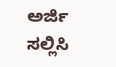ಅರ್ಜಿ ಸಲ್ಲಿಸಿ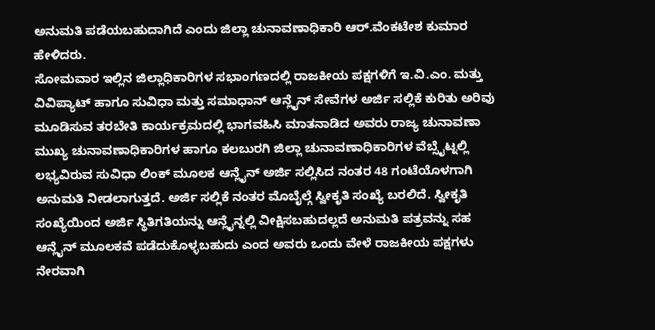ಅನುಮತಿ ಪಡೆಯಬಹುದಾಗಿದೆ ಎಂದು ಜಿಲ್ಲಾ ಚುನಾವಣಾಧಿಕಾರಿ ಆರ್.ವೆಂಕಟೇಶ ಕುಮಾರ ಹೇಳಿದರು.
ಸೋಮವಾರ ಇಲ್ಲಿನ ಜಿಲ್ಲಾಧಿಕಾರಿಗಳ ಸಭಾಂಗಣದಲ್ಲಿ ರಾಜಕೀಯ ಪಕ್ಷಗಳಿಗೆ ಇ.ವಿ.ಎಂ. ಮತ್ತು ವಿವಿಪ್ಯಾಟ್ ಹಾಗೂ ಸುವಿಧಾ ಮತ್ತು ಸಮಾಧಾನ್ ಆನ್ಲೈನ್ ಸೇವೆಗಳ ಅರ್ಜಿ ಸಲ್ಲಿಕೆ ಕುರಿತು ಅರಿವು ಮೂಡಿಸುವ ತರಬೇತಿ ಕಾರ್ಯಕ್ರಮದಲ್ಲಿ ಭಾಗವಹಿಸಿ ಮಾತನಾಡಿದ ಅವರು ರಾಜ್ಯ ಚುನಾವಣಾ ಮುಖ್ಯ ಚುನಾವಣಾಧಿಕಾರಿಗಳ ಹಾಗೂ ಕಲಬುರಗಿ ಜಿಲ್ಲಾ ಚುನಾವಣಾಧಿಕಾರಿಗಳ ವೆಬ್ಸೈಟ್ನಲ್ಲಿ ಲಭ್ಯವಿರುವ ಸುವಿಧಾ ಲಿಂಕ್ ಮೂಲಕ ಆನ್ಲೈನ್ ಅರ್ಜಿ ಸಲ್ಲಿಸಿದ ನಂತರ 48 ಗಂಟೆಯೊಳಗಾಗಿ ಅನುಮತಿ ನೀಡಲಾಗುತ್ತದೆ. ಅರ್ಜಿ ಸಲ್ಲಿಕೆ ನಂತರ ಮೊಬೈಲ್ಗೆ ಸ್ವೀಕೃತಿ ಸಂಖ್ಯೆ ಬರಲಿದೆ. ಸ್ವೀಕೃತಿ ಸಂಖ್ಯೆಯಿಂದ ಅರ್ಜಿ ಸ್ಥಿತಿಗತಿಯನ್ನು ಆನ್ಲೈನ್ನಲ್ಲಿ ವೀಕ್ಷಿಸಬಹುದಲ್ಲದೆ ಅನುಮತಿ ಪತ್ರವನ್ನು ಸಹ ಆನ್ಲೈನ್ ಮೂಲಕವೆ ಪಡೆದುಕೊಳ್ಳಬಹುದು ಎಂದ ಅವರು ಒಂದು ವೇಳೆ ರಾಜಕೀಯ ಪಕ್ಷಗಳು ನೇರವಾಗಿ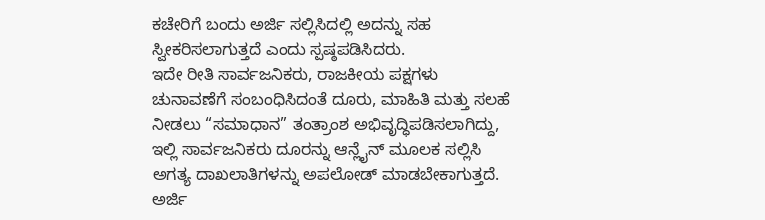ಕಚೇರಿಗೆ ಬಂದು ಅರ್ಜಿ ಸಲ್ಲಿಸಿದಲ್ಲಿ ಅದನ್ನು ಸಹ ಸ್ವೀಕರಿಸಲಾಗುತ್ತದೆ ಎಂದು ಸ್ಪಷ್ಠಪಡಿಸಿದರು.
ಇದೇ ರೀತಿ ಸಾರ್ವಜನಿಕರು, ರಾಜಕೀಯ ಪಕ್ಷಗಳು ಚುನಾವಣೆಗೆ ಸಂಬಂಧಿಸಿದಂತೆ ದೂರು, ಮಾಹಿತಿ ಮತ್ತು ಸಲಹೆ ನೀಡಲು “ಸಮಾಧಾನ” ತಂತ್ರಾಂಶ ಅಭಿವೃದ್ಧಿಪಡಿಸಲಾಗಿದ್ದು, ಇಲ್ಲಿ ಸಾರ್ವಜನಿಕರು ದೂರನ್ನು ಆನ್ಲೈನ್ ಮೂಲಕ ಸಲ್ಲಿಸಿ ಅಗತ್ಯ ದಾಖಲಾತಿಗಳನ್ನು ಅಪಲೋಡ್ ಮಾಡಬೇಕಾಗುತ್ತದೆ. ಅರ್ಜಿ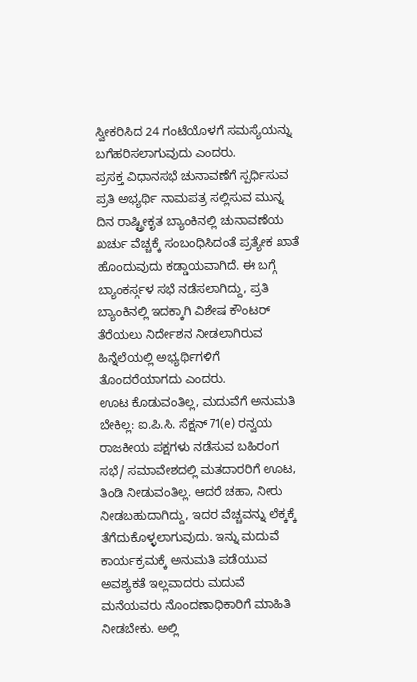ಸ್ವೀಕರಿಸಿದ 24 ಗಂಟೆಯೊಳಗೆ ಸಮಸ್ಯೆಯನ್ನು ಬಗೆಹರಿಸಲಾಗುವುದು ಎಂದರು.
ಪ್ರಸಕ್ತ ವಿಧಾನಸಭೆ ಚುನಾವಣೆಗೆ ಸ್ಪರ್ಧಿಸುವ ಪ್ರತಿ ಅಭ್ಯರ್ಥಿ ನಾಮಪತ್ರ ಸಲ್ಲಿಸುವ ಮುನ್ನ ದಿನ ರಾಷ್ಟ್ರೀಕೃತ ಬ್ಯಾಂಕಿನಲ್ಲಿ ಚುನಾವಣೆಯ ಖರ್ಚು ವೆಚ್ಚಕ್ಕೆ ಸಂಬಂಧಿಸಿದಂತೆ ಪ್ರತ್ಯೇಕ ಖಾತೆ ಹೊಂದುವುದು ಕಡ್ಡಾಯವಾಗಿದೆ. ಈ ಬಗ್ಗೆ ಬ್ಯಾಂಕರ್ಸ್ಗಳ ಸಭೆ ನಡೆಸಲಾಗಿದ್ದು, ಪ್ರತಿ ಬ್ಯಾಂಕಿನಲ್ಲಿ ಇದಕ್ಕಾಗಿ ವಿಶೇಷ ಕೌಂಟರ್ ತೆರೆಯಲು ನಿರ್ದೇಶನ ನೀಡಲಾಗಿರುವ ಹಿನ್ನೆಲೆಯಲ್ಲಿ ಅಭ್ಯರ್ಥಿಗಳಿಗೆ ತೊಂದರೆಯಾಗದು ಎಂದರು.
ಊಟ ಕೊಡುವಂತಿಲ್ಲ, ಮದುವೆಗೆ ಅನುಮತಿ ಬೇಕಿಲ್ಲ: ಐ.ಪಿ.ಸಿ. ಸೆಕ್ಷನ್ 71(e) ರನ್ವಯ ರಾಜಕೀಯ ಪಕ್ಷಗಳು ನಡೆಸುವ ಬಹಿರಂಗ ಸಭೆ/ ಸಮಾವೇಶದಲ್ಲಿ ಮತದಾರರಿಗೆ ಊಟ, ತಿಂಡಿ ನೀಡುವಂತಿಲ್ಲ. ಆದರೆ ಚಹಾ, ನೀರು ನೀಡಬಹುದಾಗಿದ್ದು, ಇದರ ವೆಚ್ಚವನ್ನು ಲೆಕ್ಕಕ್ಕೆ ತೆಗೆದುಕೊಳ್ಳಲಾಗುವುದು. ಇನ್ನು ಮದುವೆ ಕಾರ್ಯಕ್ರಮಕ್ಕೆ ಅನುಮತಿ ಪಡೆಯುವ ಅವಶ್ಯಕತೆ ಇಲ್ಲವಾದರು ಮದುವೆ ಮನೆಯವರು ನೊಂದಣಾಧಿಕಾರಿಗೆ ಮಾಹಿತಿ ನೀಡಬೇಕು. ಅಲ್ಲಿ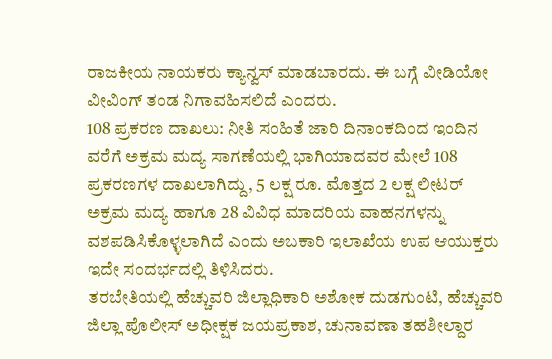ರಾಜಕೀಯ ನಾಯಕರು ಕ್ಯಾನ್ವಸ್ ಮಾಡಬಾರದು. ಈ ಬಗ್ಗೆ ವೀಡಿಯೋ ವೀವಿಂಗ್ ತಂಡ ನಿಗಾವಹಿಸಲಿದೆ ಎಂದರು.
108 ಪ್ರಕರಣ ದಾಖಲು: ನೀತಿ ಸಂಹಿತೆ ಜಾರಿ ದಿನಾಂಕದಿಂದ ಇಂದಿನ ವರೆಗೆ ಅಕ್ರಮ ಮದ್ಯ ಸಾಗಣೆಯಲ್ಲಿ ಭಾಗಿಯಾದವರ ಮೇಲೆ 108 ಪ್ರಕರಣಗಳ ದಾಖಲಾಗಿದ್ದು, 5 ಲಕ್ಷ ರೂ. ಮೊತ್ತದ 2 ಲಕ್ಷ ಲೀಟರ್ ಅಕ್ರಮ ಮದ್ಯ ಹಾಗೂ 28 ವಿವಿಧ ಮಾದರಿಯ ವಾಹನಗಳನ್ನು ವಶಪಡಿಸಿಕೊಳ್ಳಲಾಗಿದೆ ಎಂದು ಅಬಕಾರಿ ಇಲಾಖೆಯ ಉಪ ಆಯುಕ್ತರು ಇದೇ ಸಂದರ್ಭದಲ್ಲಿ ತಿಳಿಸಿದರು.
ತರಬೇತಿಯಲ್ಲಿ ಹೆಚ್ಚುವರಿ ಜಿಲ್ಲಾಧಿಕಾರಿ ಅಶೋಕ ದುಡಗುಂಟಿ, ಹೆಚ್ಚುವರಿ ಜಿಲ್ಲಾ ಪೊಲೀಸ್ ಅಧೀಕ್ಷಕ ಜಯಪ್ರಕಾಶ, ಚುನಾವಣಾ ತಹಶೀಲ್ದಾರ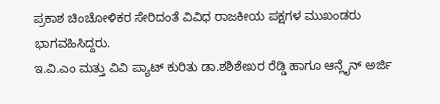ಪ್ರಕಾಶ ಚಿಂಚೋಳಿಕರ ಸೇರಿದಂತೆ ವಿವಿಧ ರಾಜಕೀಯ ಪಕ್ಷಗಳ ಮುಖಂಡರು ಭಾಗವಹಿಸಿದ್ದರು.
ಇ.ವಿ.ಎಂ ಮತ್ತು ವಿವಿ ಪ್ಯಾಟ್ ಕುರಿತು ಡಾ.ಶಶಿಶೇಖರ ರೆಡ್ಡಿ ಹಾಗೂ ಆನ್ಲೈನ್ ಅರ್ಜಿ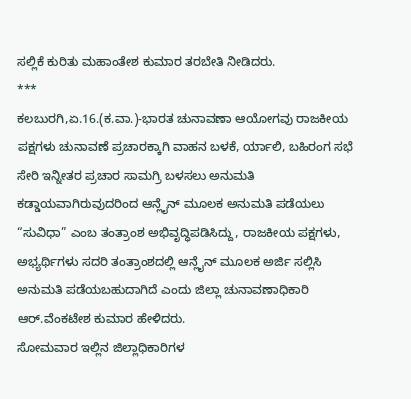ಸಲ್ಲಿಕೆ ಕುರಿತು ಮಹಾಂತೇಶ ಕುಮಾರ ತರಬೇತಿ ನೀಡಿದರು.
***
ಕಲಬುರಗಿ,ಏ.16.(ಕ.ವಾ.)-ಭಾರತ ಚುನಾವಣಾ ಆಯೋಗವು ರಾಜಕೀಯ ಪಕ್ಷಗಳು ಚುನಾವಣೆ ಪ್ರಚಾರಕ್ಕಾಗಿ ವಾಹನ ಬಳಕೆ, ರ್ಯಾಲಿ, ಬಹಿರಂಗ ಸಭೆ ಸೇರಿ ಇನ್ನೀತರ ಪ್ರಚಾರ ಸಾಮಗ್ರಿ ಬಳಸಲು ಅನುಮತಿ ಕಡ್ಡಾಯವಾಗಿರುವುದರಿಂದ ಆನ್ಲೈನ್ ಮೂಲಕ ಅನುಮತಿ ಪಡೆಯಲು “ಸುವಿಧಾ” ಎಂಬ ತಂತ್ರಾಂಶ ಅಭಿವೃದ್ಧಿಪಡಿಸಿದ್ದು, ರಾಜಕೀಯ ಪಕ್ಷಗಳು, ಅಭ್ಯರ್ಥಿಗಳು ಸದರಿ ತಂತ್ರಾಂಶದಲ್ಲಿ ಆನ್ಲೈನ್ ಮೂಲಕ ಅರ್ಜಿ ಸಲ್ಲಿಸಿ ಅನುಮತಿ ಪಡೆಯಬಹುದಾಗಿದೆ ಎಂದು ಜಿಲ್ಲಾ ಚುನಾವಣಾಧಿಕಾರಿ ಆರ್.ವೆಂಕಟೇಶ ಕುಮಾರ ಹೇಳಿದರು.
ಸೋಮವಾರ ಇಲ್ಲಿನ ಜಿಲ್ಲಾಧಿಕಾರಿಗಳ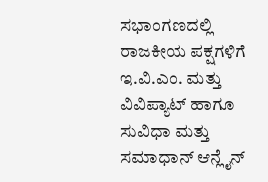ಸಭಾಂಗಣದಲ್ಲಿ ರಾಜಕೀಯ ಪಕ್ಷಗಳಿಗೆ ಇ.ವಿ.ಎಂ. ಮತ್ತು ವಿವಿಪ್ಯಾಟ್ ಹಾಗೂ ಸುವಿಧಾ ಮತ್ತು ಸಮಾಧಾನ್ ಆನ್ಲೈನ್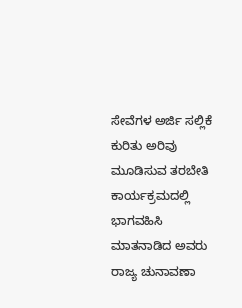ಸೇವೆಗಳ ಅರ್ಜಿ ಸಲ್ಲಿಕೆ ಕುರಿತು ಅರಿವು ಮೂಡಿಸುವ ತರಬೇತಿ ಕಾರ್ಯಕ್ರಮದಲ್ಲಿ ಭಾಗವಹಿಸಿ ಮಾತನಾಡಿದ ಅವರು ರಾಜ್ಯ ಚುನಾವಣಾ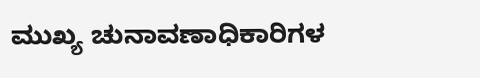ಮುಖ್ಯ ಚುನಾವಣಾಧಿಕಾರಿಗಳ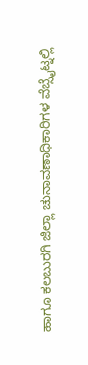ಹಾಗೂ ಕಲಬುರಗಿ ಜಿಲ್ಲಾ ಚುನಾವಣಾಧಿಕಾರಿಗಳ ವೆಬ್ಸೈಟ್ನಲ್ಲಿ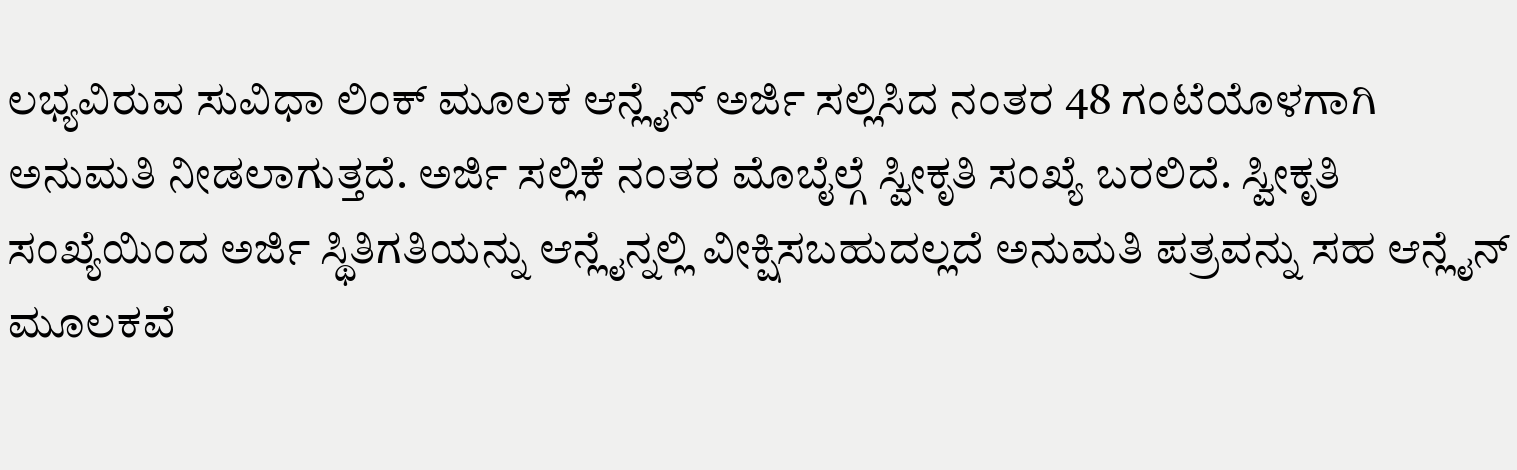ಲಭ್ಯವಿರುವ ಸುವಿಧಾ ಲಿಂಕ್ ಮೂಲಕ ಆನ್ಲೈನ್ ಅರ್ಜಿ ಸಲ್ಲಿಸಿದ ನಂತರ 48 ಗಂಟೆಯೊಳಗಾಗಿ ಅನುಮತಿ ನೀಡಲಾಗುತ್ತದೆ. ಅರ್ಜಿ ಸಲ್ಲಿಕೆ ನಂತರ ಮೊಬೈಲ್ಗೆ ಸ್ವೀಕೃತಿ ಸಂಖ್ಯೆ ಬರಲಿದೆ. ಸ್ವೀಕೃತಿ ಸಂಖ್ಯೆಯಿಂದ ಅರ್ಜಿ ಸ್ಥಿತಿಗತಿಯನ್ನು ಆನ್ಲೈನ್ನಲ್ಲಿ ವೀಕ್ಷಿಸಬಹುದಲ್ಲದೆ ಅನುಮತಿ ಪತ್ರವನ್ನು ಸಹ ಆನ್ಲೈನ್ ಮೂಲಕವೆ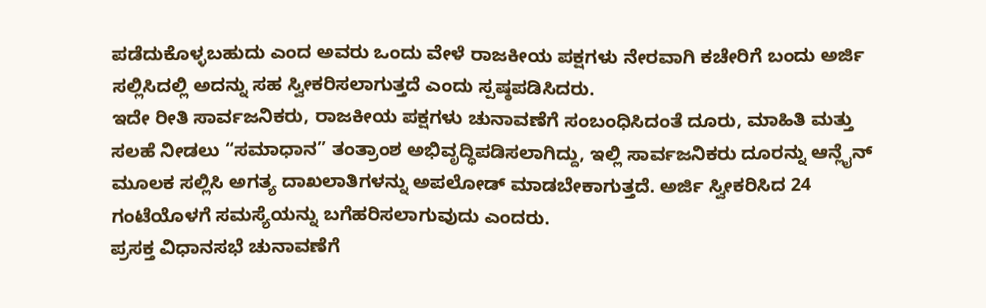ಪಡೆದುಕೊಳ್ಳಬಹುದು ಎಂದ ಅವರು ಒಂದು ವೇಳೆ ರಾಜಕೀಯ ಪಕ್ಷಗಳು ನೇರವಾಗಿ ಕಚೇರಿಗೆ ಬಂದು ಅರ್ಜಿ ಸಲ್ಲಿಸಿದಲ್ಲಿ ಅದನ್ನು ಸಹ ಸ್ವೀಕರಿಸಲಾಗುತ್ತದೆ ಎಂದು ಸ್ಪಷ್ಠಪಡಿಸಿದರು.
ಇದೇ ರೀತಿ ಸಾರ್ವಜನಿಕರು, ರಾಜಕೀಯ ಪಕ್ಷಗಳು ಚುನಾವಣೆಗೆ ಸಂಬಂಧಿಸಿದಂತೆ ದೂರು, ಮಾಹಿತಿ ಮತ್ತು ಸಲಹೆ ನೀಡಲು “ಸಮಾಧಾನ” ತಂತ್ರಾಂಶ ಅಭಿವೃದ್ಧಿಪಡಿಸಲಾಗಿದ್ದು, ಇಲ್ಲಿ ಸಾರ್ವಜನಿಕರು ದೂರನ್ನು ಆನ್ಲೈನ್ ಮೂಲಕ ಸಲ್ಲಿಸಿ ಅಗತ್ಯ ದಾಖಲಾತಿಗಳನ್ನು ಅಪಲೋಡ್ ಮಾಡಬೇಕಾಗುತ್ತದೆ. ಅರ್ಜಿ ಸ್ವೀಕರಿಸಿದ 24 ಗಂಟೆಯೊಳಗೆ ಸಮಸ್ಯೆಯನ್ನು ಬಗೆಹರಿಸಲಾಗುವುದು ಎಂದರು.
ಪ್ರಸಕ್ತ ವಿಧಾನಸಭೆ ಚುನಾವಣೆಗೆ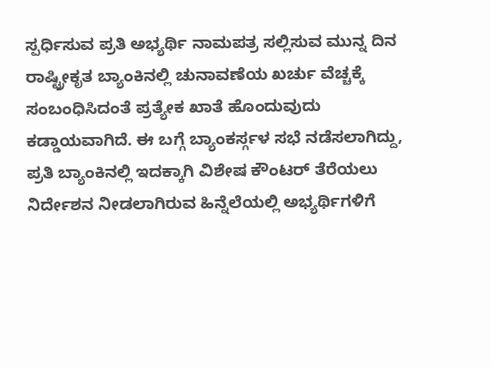ಸ್ಪರ್ಧಿಸುವ ಪ್ರತಿ ಅಭ್ಯರ್ಥಿ ನಾಮಪತ್ರ ಸಲ್ಲಿಸುವ ಮುನ್ನ ದಿನ ರಾಷ್ಟ್ರೀಕೃತ ಬ್ಯಾಂಕಿನಲ್ಲಿ ಚುನಾವಣೆಯ ಖರ್ಚು ವೆಚ್ಚಕ್ಕೆ ಸಂಬಂಧಿಸಿದಂತೆ ಪ್ರತ್ಯೇಕ ಖಾತೆ ಹೊಂದುವುದು ಕಡ್ಡಾಯವಾಗಿದೆ. ಈ ಬಗ್ಗೆ ಬ್ಯಾಂಕರ್ಸ್ಗಳ ಸಭೆ ನಡೆಸಲಾಗಿದ್ದು, ಪ್ರತಿ ಬ್ಯಾಂಕಿನಲ್ಲಿ ಇದಕ್ಕಾಗಿ ವಿಶೇಷ ಕೌಂಟರ್ ತೆರೆಯಲು ನಿರ್ದೇಶನ ನೀಡಲಾಗಿರುವ ಹಿನ್ನೆಲೆಯಲ್ಲಿ ಅಭ್ಯರ್ಥಿಗಳಿಗೆ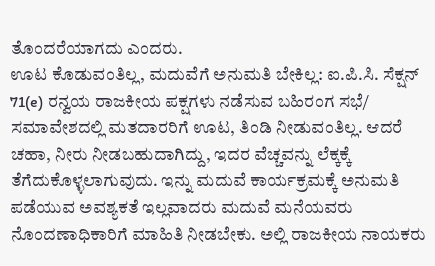ತೊಂದರೆಯಾಗದು ಎಂದರು.
ಊಟ ಕೊಡುವಂತಿಲ್ಲ, ಮದುವೆಗೆ ಅನುಮತಿ ಬೇಕಿಲ್ಲ: ಐ.ಪಿ.ಸಿ. ಸೆಕ್ಷನ್ 71(e) ರನ್ವಯ ರಾಜಕೀಯ ಪಕ್ಷಗಳು ನಡೆಸುವ ಬಹಿರಂಗ ಸಭೆ/ ಸಮಾವೇಶದಲ್ಲಿ ಮತದಾರರಿಗೆ ಊಟ, ತಿಂಡಿ ನೀಡುವಂತಿಲ್ಲ. ಆದರೆ ಚಹಾ, ನೀರು ನೀಡಬಹುದಾಗಿದ್ದು, ಇದರ ವೆಚ್ಚವನ್ನು ಲೆಕ್ಕಕ್ಕೆ ತೆಗೆದುಕೊಳ್ಳಲಾಗುವುದು. ಇನ್ನು ಮದುವೆ ಕಾರ್ಯಕ್ರಮಕ್ಕೆ ಅನುಮತಿ ಪಡೆಯುವ ಅವಶ್ಯಕತೆ ಇಲ್ಲವಾದರು ಮದುವೆ ಮನೆಯವರು ನೊಂದಣಾಧಿಕಾರಿಗೆ ಮಾಹಿತಿ ನೀಡಬೇಕು. ಅಲ್ಲಿ ರಾಜಕೀಯ ನಾಯಕರು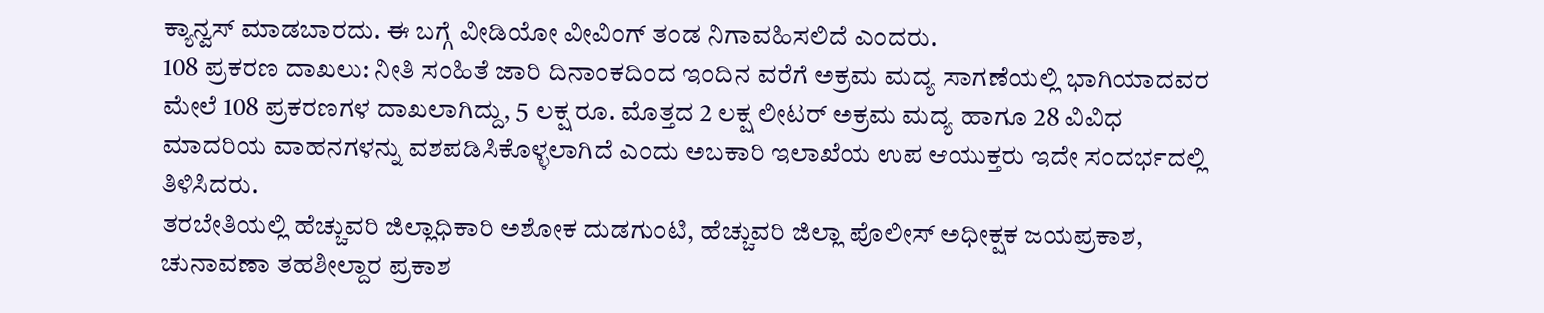ಕ್ಯಾನ್ವಸ್ ಮಾಡಬಾರದು. ಈ ಬಗ್ಗೆ ವೀಡಿಯೋ ವೀವಿಂಗ್ ತಂಡ ನಿಗಾವಹಿಸಲಿದೆ ಎಂದರು.
108 ಪ್ರಕರಣ ದಾಖಲು: ನೀತಿ ಸಂಹಿತೆ ಜಾರಿ ದಿನಾಂಕದಿಂದ ಇಂದಿನ ವರೆಗೆ ಅಕ್ರಮ ಮದ್ಯ ಸಾಗಣೆಯಲ್ಲಿ ಭಾಗಿಯಾದವರ ಮೇಲೆ 108 ಪ್ರಕರಣಗಳ ದಾಖಲಾಗಿದ್ದು, 5 ಲಕ್ಷ ರೂ. ಮೊತ್ತದ 2 ಲಕ್ಷ ಲೀಟರ್ ಅಕ್ರಮ ಮದ್ಯ ಹಾಗೂ 28 ವಿವಿಧ ಮಾದರಿಯ ವಾಹನಗಳನ್ನು ವಶಪಡಿಸಿಕೊಳ್ಳಲಾಗಿದೆ ಎಂದು ಅಬಕಾರಿ ಇಲಾಖೆಯ ಉಪ ಆಯುಕ್ತರು ಇದೇ ಸಂದರ್ಭದಲ್ಲಿ ತಿಳಿಸಿದರು.
ತರಬೇತಿಯಲ್ಲಿ ಹೆಚ್ಚುವರಿ ಜಿಲ್ಲಾಧಿಕಾರಿ ಅಶೋಕ ದುಡಗುಂಟಿ, ಹೆಚ್ಚುವರಿ ಜಿಲ್ಲಾ ಪೊಲೀಸ್ ಅಧೀಕ್ಷಕ ಜಯಪ್ರಕಾಶ, ಚುನಾವಣಾ ತಹಶೀಲ್ದಾರ ಪ್ರಕಾಶ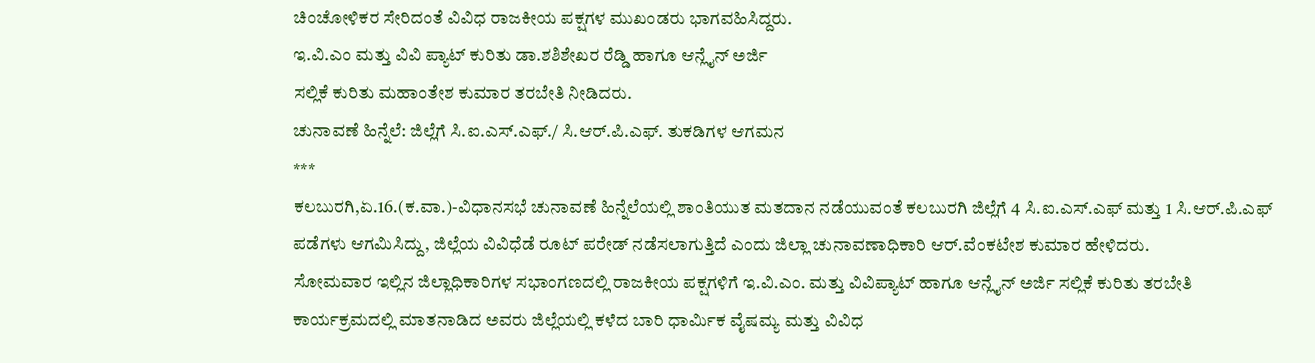ಚಿಂಚೋಳಿಕರ ಸೇರಿದಂತೆ ವಿವಿಧ ರಾಜಕೀಯ ಪಕ್ಷಗಳ ಮುಖಂಡರು ಭಾಗವಹಿಸಿದ್ದರು.
ಇ.ವಿ.ಎಂ ಮತ್ತು ವಿವಿ ಪ್ಯಾಟ್ ಕುರಿತು ಡಾ.ಶಶಿಶೇಖರ ರೆಡ್ಡಿ ಹಾಗೂ ಆನ್ಲೈನ್ ಅರ್ಜಿ
ಸಲ್ಲಿಕೆ ಕುರಿತು ಮಹಾಂತೇಶ ಕುಮಾರ ತರಬೇತಿ ನೀಡಿದರು.
ಚುನಾವಣೆ ಹಿನ್ನೆಲೆ: ಜಿಲ್ಲೆಗೆ ಸಿ.ಐ.ಎಸ್.ಎಫ್./ ಸಿ.ಆರ್.ಪಿ.ಎಫ್. ತುಕಡಿಗಳ ಆಗಮನ
***
ಕಲಬುರಗಿ,ಏ.16.(ಕ.ವಾ.)-ವಿಧಾನಸಭೆ ಚುನಾವಣೆ ಹಿನ್ನೆಲೆಯಲ್ಲಿ ಶಾಂತಿಯುತ ಮತದಾನ ನಡೆಯುವಂತೆ ಕಲಬುರಗಿ ಜಿಲ್ಲೆಗೆ 4 ಸಿ.ಐ.ಎಸ್.ಎಫ್ ಮತ್ತು 1 ಸಿ.ಆರ್.ಪಿ.ಎಫ್ ಪಡೆಗಳು ಆಗಮಿಸಿದ್ದು, ಜಿಲ್ಲೆಯ ವಿವಿಧೆಡೆ ರೂಟ್ ಪರೇಡ್ ನಡೆಸಲಾಗುತ್ತಿದೆ ಎಂದು ಜಿಲ್ಲಾ ಚುನಾವಣಾಧಿಕಾರಿ ಆರ್.ವೆಂಕಟೇಶ ಕುಮಾರ ಹೇಳಿದರು.
ಸೋಮವಾರ ಇಲ್ಲಿನ ಜಿಲ್ಲಾಧಿಕಾರಿಗಳ ಸಭಾಂಗಣದಲ್ಲಿ ರಾಜಕೀಯ ಪಕ್ಷಗಳಿಗೆ ಇ.ವಿ.ಎಂ. ಮತ್ತು ವಿವಿಪ್ಯಾಟ್ ಹಾಗೂ ಆನ್ಲೈನ್ ಅರ್ಜಿ ಸಲ್ಲಿಕೆ ಕುರಿತು ತರಬೇತಿ ಕಾರ್ಯಕ್ರಮದಲ್ಲಿ ಮಾತನಾಡಿದ ಅವರು ಜಿಲ್ಲೆಯಲ್ಲಿ ಕಳೆದ ಬಾರಿ ಧಾರ್ಮಿಕ ವೈಷಮ್ಯ ಮತ್ತು ವಿವಿಧ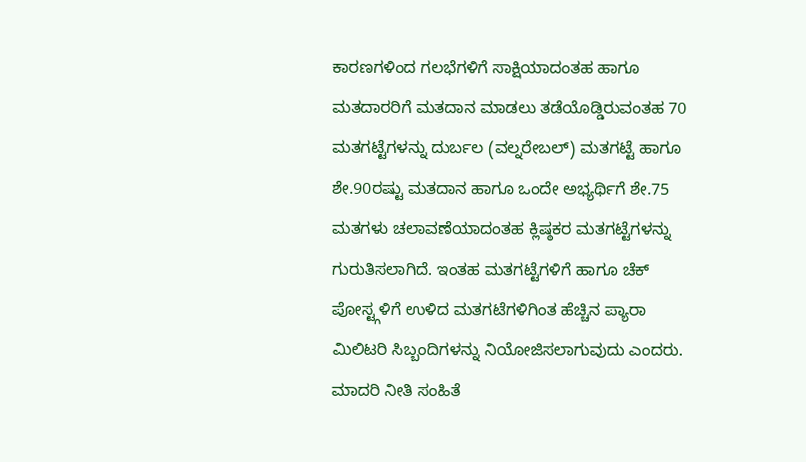ಕಾರಣಗಳಿಂದ ಗಲಭೆಗಳಿಗೆ ಸಾಕ್ಷಿಯಾದಂತಹ ಹಾಗೂ ಮತದಾರರಿಗೆ ಮತದಾನ ಮಾಡಲು ತಡೆಯೊಡ್ಡಿರುವಂತಹ 70 ಮತಗಟ್ಟೆಗಳನ್ನು ದುರ್ಬಲ (ವಲ್ನರೇಬಲ್) ಮತಗಟ್ಟೆ ಹಾಗೂ ಶೇ.90ರಷ್ಟು ಮತದಾನ ಹಾಗೂ ಒಂದೇ ಅಭ್ಯರ್ಥಿಗೆ ಶೇ.75 ಮತಗಳು ಚಲಾವಣೆಯಾದಂತಹ ಕ್ಲಿಷ್ಠಕರ ಮತಗಟ್ಟೆಗಳನ್ನು ಗುರುತಿಸಲಾಗಿದೆ. ಇಂತಹ ಮತಗಟ್ಟೆಗಳಿಗೆ ಹಾಗೂ ಚೆಕ್ ಪೋಸ್ಟ್ಗಳಿಗೆ ಉಳಿದ ಮತಗಟೆಗಳಿಗಿಂತ ಹೆಚ್ಚಿನ ಪ್ಯಾರಾ ಮಿಲಿಟರಿ ಸಿಬ್ಬಂದಿಗಳನ್ನು ನಿಯೋಜಿಸಲಾಗುವುದು ಎಂದರು.
ಮಾದರಿ ನೀತಿ ಸಂಹಿತೆ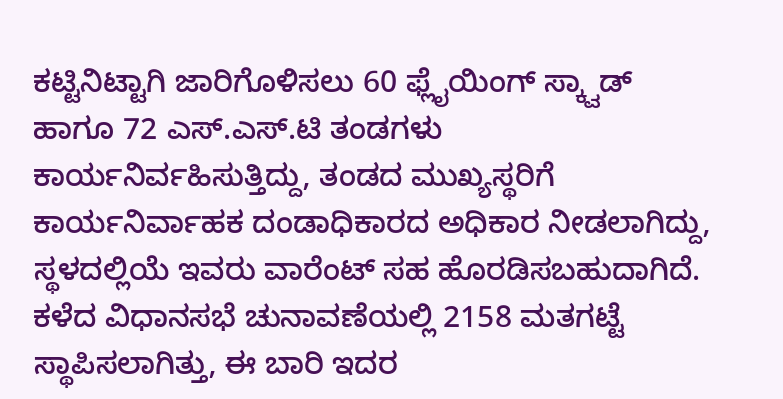ಕಟ್ಟಿನಿಟ್ಟಾಗಿ ಜಾರಿಗೊಳಿಸಲು 60 ಫ್ಲೈಯಿಂಗ್ ಸ್ಕ್ವಾಡ್ ಹಾಗೂ 72 ಎಸ್.ಎಸ್.ಟಿ ತಂಡಗಳು ಕಾರ್ಯನಿರ್ವಹಿಸುತ್ತಿದ್ದು, ತಂಡದ ಮುಖ್ಯಸ್ಥರಿಗೆ ಕಾರ್ಯನಿರ್ವಾಹಕ ದಂಡಾಧಿಕಾರದ ಅಧಿಕಾರ ನೀಡಲಾಗಿದ್ದು, ಸ್ಥಳದಲ್ಲಿಯೆ ಇವರು ವಾರೆಂಟ್ ಸಹ ಹೊರಡಿಸಬಹುದಾಗಿದೆ.
ಕಳೆದ ವಿಧಾನಸಭೆ ಚುನಾವಣೆಯಲ್ಲಿ 2158 ಮತಗಟ್ಟೆ ಸ್ಥಾಪಿಸಲಾಗಿತ್ತು, ಈ ಬಾರಿ ಇದರ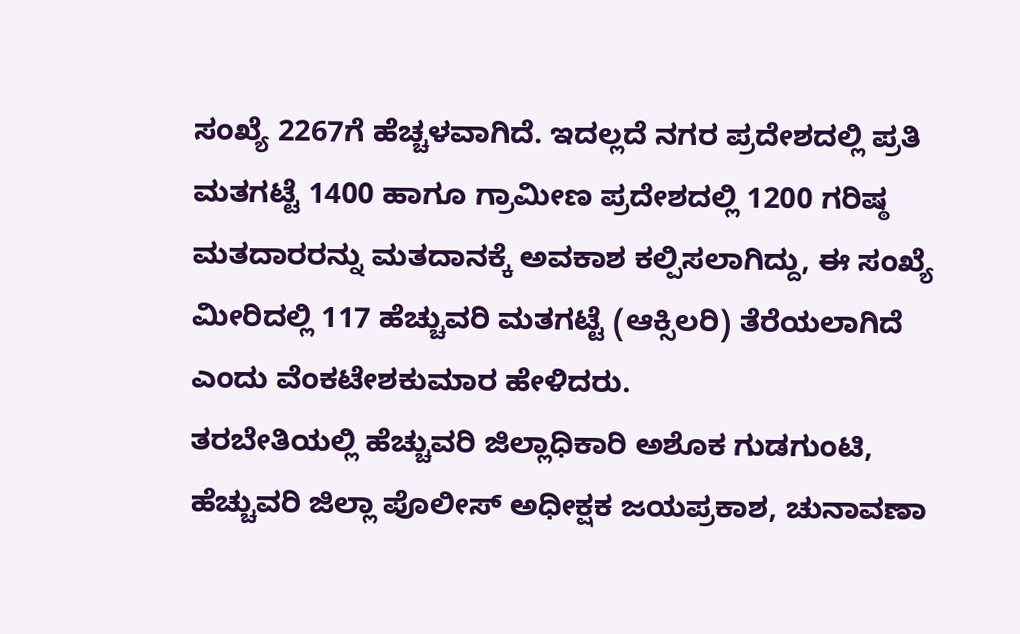ಸಂಖ್ಯೆ 2267ಗೆ ಹೆಚ್ಚಳವಾಗಿದೆ. ಇದಲ್ಲದೆ ನಗರ ಪ್ರದೇಶದಲ್ಲಿ ಪ್ರತಿ ಮತಗಟ್ಟೆ 1400 ಹಾಗೂ ಗ್ರಾಮೀಣ ಪ್ರದೇಶದಲ್ಲಿ 1200 ಗರಿಷ್ಠ ಮತದಾರರನ್ನು ಮತದಾನಕ್ಕೆ ಅವಕಾಶ ಕಲ್ಪಿಸಲಾಗಿದ್ದು, ಈ ಸಂಖ್ಯೆ ಮೀರಿದಲ್ಲಿ 117 ಹೆಚ್ಚುವರಿ ಮತಗಟ್ಟೆ (ಆಕ್ಸಿಲರಿ) ತೆರೆಯಲಾಗಿದೆ ಎಂದು ವೆಂಕಟೇಶಕುಮಾರ ಹೇಳಿದರು.
ತರಬೇತಿಯಲ್ಲಿ ಹೆಚ್ಚುವರಿ ಜಿಲ್ಲಾಧಿಕಾರಿ ಅಶೊಕ ಗುಡಗುಂಟಿ, ಹೆಚ್ಚುವರಿ ಜಿಲ್ಲಾ ಪೊಲೀಸ್ ಅಧೀಕ್ಷಕ ಜಯಪ್ರಕಾಶ, ಚುನಾವಣಾ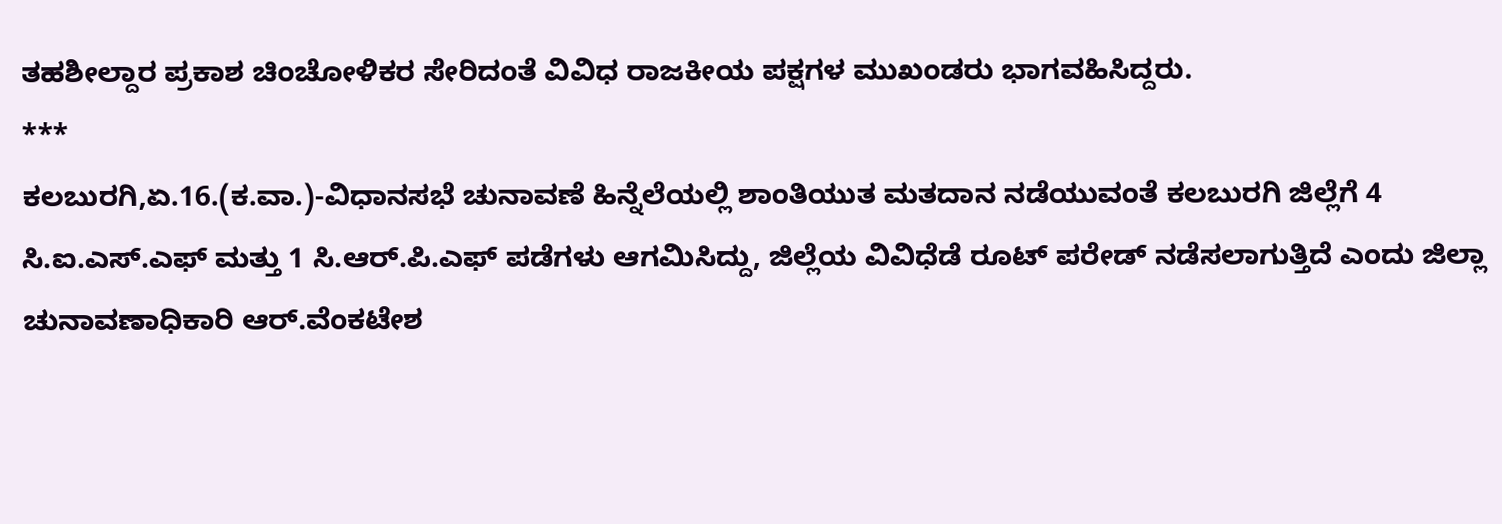ತಹಶೀಲ್ದಾರ ಪ್ರಕಾಶ ಚಿಂಚೋಳಿಕರ ಸೇರಿದಂತೆ ವಿವಿಧ ರಾಜಕೀಯ ಪಕ್ಷಗಳ ಮುಖಂಡರು ಭಾಗವಹಿಸಿದ್ದರು.
***
ಕಲಬುರಗಿ,ಏ.16.(ಕ.ವಾ.)-ವಿಧಾನಸಭೆ ಚುನಾವಣೆ ಹಿನ್ನೆಲೆಯಲ್ಲಿ ಶಾಂತಿಯುತ ಮತದಾನ ನಡೆಯುವಂತೆ ಕಲಬುರಗಿ ಜಿಲ್ಲೆಗೆ 4 ಸಿ.ಐ.ಎಸ್.ಎಫ್ ಮತ್ತು 1 ಸಿ.ಆರ್.ಪಿ.ಎಫ್ ಪಡೆಗಳು ಆಗಮಿಸಿದ್ದು, ಜಿಲ್ಲೆಯ ವಿವಿಧೆಡೆ ರೂಟ್ ಪರೇಡ್ ನಡೆಸಲಾಗುತ್ತಿದೆ ಎಂದು ಜಿಲ್ಲಾ ಚುನಾವಣಾಧಿಕಾರಿ ಆರ್.ವೆಂಕಟೇಶ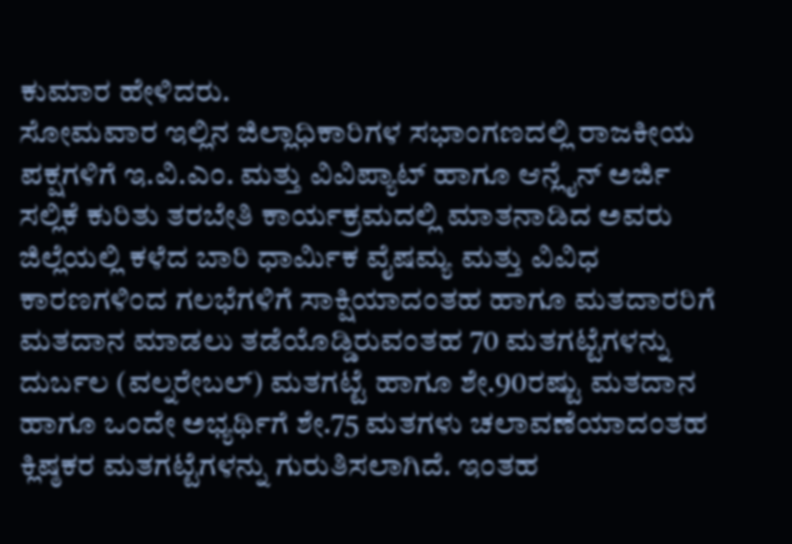ಕುಮಾರ ಹೇಳಿದರು.
ಸೋಮವಾರ ಇಲ್ಲಿನ ಜಿಲ್ಲಾಧಿಕಾರಿಗಳ ಸಭಾಂಗಣದಲ್ಲಿ ರಾಜಕೀಯ ಪಕ್ಷಗಳಿಗೆ ಇ.ವಿ.ಎಂ. ಮತ್ತು ವಿವಿಪ್ಯಾಟ್ ಹಾಗೂ ಆನ್ಲೈನ್ ಅರ್ಜಿ ಸಲ್ಲಿಕೆ ಕುರಿತು ತರಬೇತಿ ಕಾರ್ಯಕ್ರಮದಲ್ಲಿ ಮಾತನಾಡಿದ ಅವರು ಜಿಲ್ಲೆಯಲ್ಲಿ ಕಳೆದ ಬಾರಿ ಧಾರ್ಮಿಕ ವೈಷಮ್ಯ ಮತ್ತು ವಿವಿಧ ಕಾರಣಗಳಿಂದ ಗಲಭೆಗಳಿಗೆ ಸಾಕ್ಷಿಯಾದಂತಹ ಹಾಗೂ ಮತದಾರರಿಗೆ ಮತದಾನ ಮಾಡಲು ತಡೆಯೊಡ್ಡಿರುವಂತಹ 70 ಮತಗಟ್ಟೆಗಳನ್ನು ದುರ್ಬಲ (ವಲ್ನರೇಬಲ್) ಮತಗಟ್ಟೆ ಹಾಗೂ ಶೇ.90ರಷ್ಟು ಮತದಾನ ಹಾಗೂ ಒಂದೇ ಅಭ್ಯರ್ಥಿಗೆ ಶೇ.75 ಮತಗಳು ಚಲಾವಣೆಯಾದಂತಹ ಕ್ಲಿಷ್ಠಕರ ಮತಗಟ್ಟೆಗಳನ್ನು ಗುರುತಿಸಲಾಗಿದೆ. ಇಂತಹ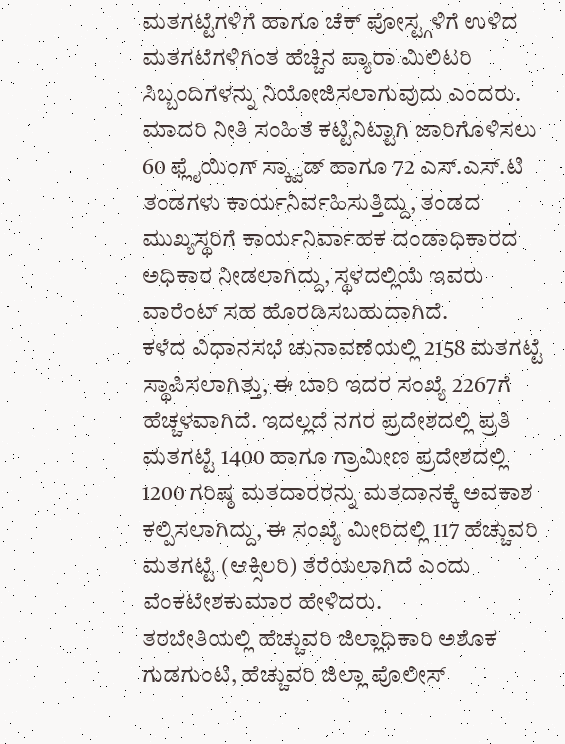ಮತಗಟ್ಟೆಗಳಿಗೆ ಹಾಗೂ ಚೆಕ್ ಪೋಸ್ಟ್ಗಳಿಗೆ ಉಳಿದ ಮತಗಟೆಗಳಿಗಿಂತ ಹೆಚ್ಚಿನ ಪ್ಯಾರಾ ಮಿಲಿಟರಿ ಸಿಬ್ಬಂದಿಗಳನ್ನು ನಿಯೋಜಿಸಲಾಗುವುದು ಎಂದರು.
ಮಾದರಿ ನೀತಿ ಸಂಹಿತೆ ಕಟ್ಟಿನಿಟ್ಟಾಗಿ ಜಾರಿಗೊಳಿಸಲು 60 ಫ್ಲೈಯಿಂಗ್ ಸ್ಕ್ವಾಡ್ ಹಾಗೂ 72 ಎಸ್.ಎಸ್.ಟಿ ತಂಡಗಳು ಕಾರ್ಯನಿರ್ವಹಿಸುತ್ತಿದ್ದು, ತಂಡದ ಮುಖ್ಯಸ್ಥರಿಗೆ ಕಾರ್ಯನಿರ್ವಾಹಕ ದಂಡಾಧಿಕಾರದ ಅಧಿಕಾರ ನೀಡಲಾಗಿದ್ದು, ಸ್ಥಳದಲ್ಲಿಯೆ ಇವರು ವಾರೆಂಟ್ ಸಹ ಹೊರಡಿಸಬಹುದಾಗಿದೆ.
ಕಳೆದ ವಿಧಾನಸಭೆ ಚುನಾವಣೆಯಲ್ಲಿ 2158 ಮತಗಟ್ಟೆ ಸ್ಥಾಪಿಸಲಾಗಿತ್ತು, ಈ ಬಾರಿ ಇದರ ಸಂಖ್ಯೆ 2267ಗೆ ಹೆಚ್ಚಳವಾಗಿದೆ. ಇದಲ್ಲದೆ ನಗರ ಪ್ರದೇಶದಲ್ಲಿ ಪ್ರತಿ ಮತಗಟ್ಟೆ 1400 ಹಾಗೂ ಗ್ರಾಮೀಣ ಪ್ರದೇಶದಲ್ಲಿ 1200 ಗರಿಷ್ಠ ಮತದಾರರನ್ನು ಮತದಾನಕ್ಕೆ ಅವಕಾಶ ಕಲ್ಪಿಸಲಾಗಿದ್ದು, ಈ ಸಂಖ್ಯೆ ಮೀರಿದಲ್ಲಿ 117 ಹೆಚ್ಚುವರಿ ಮತಗಟ್ಟೆ (ಆಕ್ಸಿಲರಿ) ತೆರೆಯಲಾಗಿದೆ ಎಂದು ವೆಂಕಟೇಶಕುಮಾರ ಹೇಳಿದರು.
ತರಬೇತಿಯಲ್ಲಿ ಹೆಚ್ಚುವರಿ ಜಿಲ್ಲಾಧಿಕಾರಿ ಅಶೊಕ ಗುಡಗುಂಟಿ, ಹೆಚ್ಚುವರಿ ಜಿಲ್ಲಾ ಪೊಲೀಸ್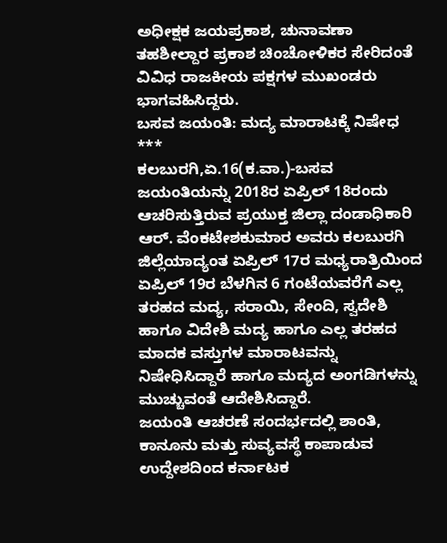ಅಧೀಕ್ಷಕ ಜಯಪ್ರಕಾಶ, ಚುನಾವಣಾ ತಹಶೀಲ್ದಾರ ಪ್ರಕಾಶ ಚಿಂಚೋಳಿಕರ ಸೇರಿದಂತೆ ವಿವಿಧ ರಾಜಕೀಯ ಪಕ್ಷಗಳ ಮುಖಂಡರು ಭಾಗವಹಿಸಿದ್ದರು.
ಬಸವ ಜಯಂತಿ: ಮದ್ಯ ಮಾರಾಟಕ್ಕೆ ನಿಷೇಧ
***
ಕಲಬುರಗಿ,ಏ.16(ಕ.ವಾ.)-ಬಸವ ಜಯಂತಿಯನ್ನು 2018ರ ಏಪ್ರಿಲ್ 18ರಂದು ಆಚರಿಸುತ್ತಿರುವ ಪ್ರಯುಕ್ತ ಜಿಲ್ಲಾ ದಂಡಾಧಿಕಾರಿ ಆರ್. ವೆಂಕಟೇಶಕುಮಾರ ಅವರು ಕಲಬುರಗಿ ಜಿಲ್ಲೆಯಾದ್ಯಂತ ಏಪ್ರಿಲ್ 17ರ ಮಧ್ಯರಾತ್ರಿಯಿಂದ ಏಪ್ರಿಲ್ 19ರ ಬೆಳಗಿನ 6 ಗಂಟೆಯವರೆಗೆ ಎಲ್ಲ ತರಹದ ಮದ್ಯ, ಸರಾಯಿ, ಸೇಂದಿ, ಸ್ವದೇಶಿ ಹಾಗೂ ವಿದೇಶಿ ಮದ್ಯ ಹಾಗೂ ಎಲ್ಲ ತರಹದ ಮಾದಕ ವಸ್ತುಗಳ ಮಾರಾಟವನ್ನು ನಿಷೇಧಿಸಿದ್ದಾರೆ ಹಾಗೂ ಮದ್ಯದ ಅಂಗಡಿಗಳನ್ನು ಮುಚ್ಚುವಂತೆ ಆದೇಶಿಸಿದ್ದಾರೆ.
ಜಯಂತಿ ಆಚರಣೆ ಸಂದರ್ಭದಲ್ಲಿ ಶಾಂತಿ, ಕಾನೂನು ಮತ್ತು ಸುವ್ಯವಸ್ಥೆ ಕಾಪಾಡುವ ಉದ್ದೇಶದಿಂದ ಕರ್ನಾಟಕ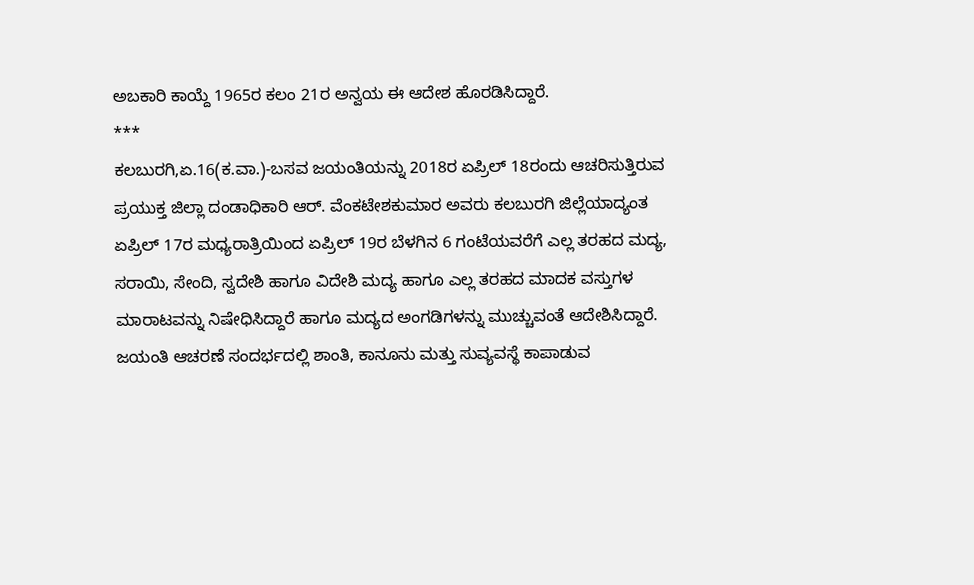ಅಬಕಾರಿ ಕಾಯ್ದೆ 1965ರ ಕಲಂ 21ರ ಅನ್ವಯ ಈ ಆದೇಶ ಹೊರಡಿಸಿದ್ದಾರೆ.
***
ಕಲಬುರಗಿ,ಏ.16(ಕ.ವಾ.)-ಬಸವ ಜಯಂತಿಯನ್ನು 2018ರ ಏಪ್ರಿಲ್ 18ರಂದು ಆಚರಿಸುತ್ತಿರುವ ಪ್ರಯುಕ್ತ ಜಿಲ್ಲಾ ದಂಡಾಧಿಕಾರಿ ಆರ್. ವೆಂಕಟೇಶಕುಮಾರ ಅವರು ಕಲಬುರಗಿ ಜಿಲ್ಲೆಯಾದ್ಯಂತ ಏಪ್ರಿಲ್ 17ರ ಮಧ್ಯರಾತ್ರಿಯಿಂದ ಏಪ್ರಿಲ್ 19ರ ಬೆಳಗಿನ 6 ಗಂಟೆಯವರೆಗೆ ಎಲ್ಲ ತರಹದ ಮದ್ಯ, ಸರಾಯಿ, ಸೇಂದಿ, ಸ್ವದೇಶಿ ಹಾಗೂ ವಿದೇಶಿ ಮದ್ಯ ಹಾಗೂ ಎಲ್ಲ ತರಹದ ಮಾದಕ ವಸ್ತುಗಳ ಮಾರಾಟವನ್ನು ನಿಷೇಧಿಸಿದ್ದಾರೆ ಹಾಗೂ ಮದ್ಯದ ಅಂಗಡಿಗಳನ್ನು ಮುಚ್ಚುವಂತೆ ಆದೇಶಿಸಿದ್ದಾರೆ.
ಜಯಂತಿ ಆಚರಣೆ ಸಂದರ್ಭದಲ್ಲಿ ಶಾಂತಿ, ಕಾನೂನು ಮತ್ತು ಸುವ್ಯವಸ್ಥೆ ಕಾಪಾಡುವ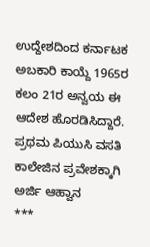ಉದ್ದೇಶದಿಂದ ಕರ್ನಾಟಕ ಅಬಕಾರಿ ಕಾಯ್ದೆ 1965ರ ಕಲಂ 21ರ ಅನ್ವಯ ಈ ಆದೇಶ ಹೊರಡಿಸಿದ್ದಾರೆ.
ಪ್ರಥಮ ಪಿಯುಸಿ ವಸತಿ ಕಾಲೇಜಿನ ಪ್ರವೇಶಕ್ಕಾಗಿ ಅರ್ಜಿ ಆಹ್ವಾನ
***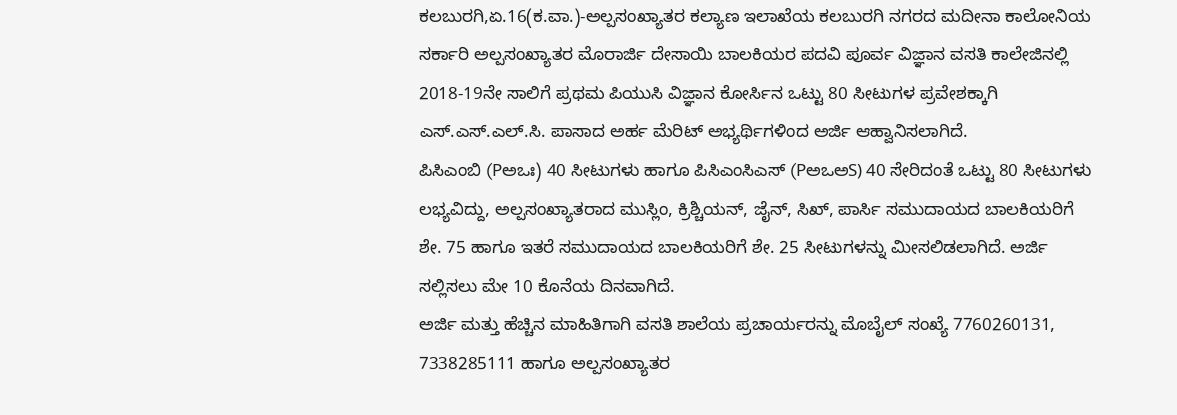ಕಲಬುರಗಿ,ಏ.16(ಕ.ವಾ.)-ಅಲ್ಪಸಂಖ್ಯಾತರ ಕಲ್ಯಾಣ ಇಲಾಖೆಯ ಕಲಬುರಗಿ ನಗರದ ಮದೀನಾ ಕಾಲೋನಿಯ ಸರ್ಕಾರಿ ಅಲ್ಪಸಂಖ್ಯಾತರ ಮೊರಾರ್ಜಿ ದೇಸಾಯಿ ಬಾಲಕಿಯರ ಪದವಿ ಪೂರ್ವ ವಿಜ್ಞಾನ ವಸತಿ ಕಾಲೇಜಿನಲ್ಲಿ 2018-19ನೇ ಸಾಲಿಗೆ ಪ್ರಥಮ ಪಿಯುಸಿ ವಿಜ್ಞಾನ ಕೋರ್ಸಿನ ಒಟ್ಟು 80 ಸೀಟುಗಳ ಪ್ರವೇಶಕ್ಕಾಗಿ ಎಸ್.ಎಸ್.ಎಲ್.ಸಿ. ಪಾಸಾದ ಅರ್ಹ ಮೆರಿಟ್ ಅಭ್ಯರ್ಥಿಗಳಿಂದ ಅರ್ಜಿ ಆಹ್ವಾನಿಸಲಾಗಿದೆ.
ಪಿಸಿಎಂಬಿ (Pಅಒಃ) 40 ಸೀಟುಗಳು ಹಾಗೂ ಪಿಸಿಎಂಸಿಎಸ್ (PಅಒಅS) 40 ಸೇರಿದಂತೆ ಒಟ್ಟು 80 ಸೀಟುಗಳು ಲಭ್ಯವಿದ್ದು, ಅಲ್ಪಸಂಖ್ಯಾತರಾದ ಮುಸ್ಲಿಂ, ಕ್ರಿಶ್ಚಿಯನ್, ಜೈನ್, ಸಿಖ್, ಪಾರ್ಸಿ ಸಮುದಾಯದ ಬಾಲಕಿಯರಿಗೆ ಶೇ. 75 ಹಾಗೂ ಇತರೆ ಸಮುದಾಯದ ಬಾಲಕಿಯರಿಗೆ ಶೇ. 25 ಸೀಟುಗಳನ್ನು ಮೀಸಲಿಡಲಾಗಿದೆ. ಅರ್ಜಿ ಸಲ್ಲಿಸಲು ಮೇ 10 ಕೊನೆಯ ದಿನವಾಗಿದೆ.
ಅರ್ಜಿ ಮತ್ತು ಹೆಚ್ಚಿನ ಮಾಹಿತಿಗಾಗಿ ವಸತಿ ಶಾಲೆಯ ಪ್ರಚಾರ್ಯರನ್ನು ಮೊಬೈಲ್ ಸಂಖ್ಯೆ 7760260131, 7338285111 ಹಾಗೂ ಅಲ್ಪಸಂಖ್ಯಾತರ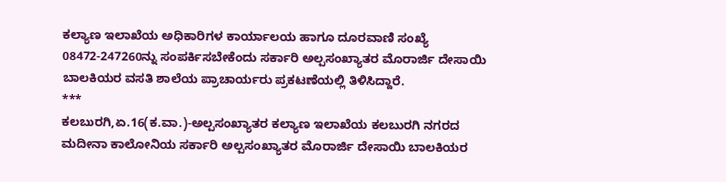ಕಲ್ಯಾಣ ಇಲಾಖೆಯ ಅಧಿಕಾರಿಗಳ ಕಾರ್ಯಾಲಯ ಹಾಗೂ ದೂರವಾಣಿ ಸಂಖ್ಯೆ 08472-247260ನ್ನು ಸಂಪರ್ಕಿಸಬೇಕೆಂದು ಸರ್ಕಾರಿ ಅಲ್ಪಸಂಖ್ಯಾತರ ಮೊರಾರ್ಜಿ ದೇಸಾಯಿ ಬಾಲಕಿಯರ ವಸತಿ ಶಾಲೆಯ ಪ್ರಾಚಾರ್ಯರು ಪ್ರಕಟಣೆಯಲ್ಲಿ ತಿಳಿಸಿದ್ದಾರೆ.
***
ಕಲಬುರಗಿ,ಏ.16(ಕ.ವಾ.)-ಅಲ್ಪಸಂಖ್ಯಾತರ ಕಲ್ಯಾಣ ಇಲಾಖೆಯ ಕಲಬುರಗಿ ನಗರದ ಮದೀನಾ ಕಾಲೋನಿಯ ಸರ್ಕಾರಿ ಅಲ್ಪಸಂಖ್ಯಾತರ ಮೊರಾರ್ಜಿ ದೇಸಾಯಿ ಬಾಲಕಿಯರ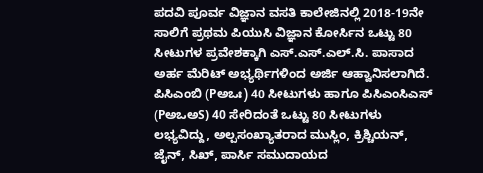ಪದವಿ ಪೂರ್ವ ವಿಜ್ಞಾನ ವಸತಿ ಕಾಲೇಜಿನಲ್ಲಿ 2018-19ನೇ ಸಾಲಿಗೆ ಪ್ರಥಮ ಪಿಯುಸಿ ವಿಜ್ಞಾನ ಕೋರ್ಸಿನ ಒಟ್ಟು 80 ಸೀಟುಗಳ ಪ್ರವೇಶಕ್ಕಾಗಿ ಎಸ್.ಎಸ್.ಎಲ್.ಸಿ. ಪಾಸಾದ ಅರ್ಹ ಮೆರಿಟ್ ಅಭ್ಯರ್ಥಿಗಳಿಂದ ಅರ್ಜಿ ಆಹ್ವಾನಿಸಲಾಗಿದೆ.
ಪಿಸಿಎಂಬಿ (Pಅಒಃ) 40 ಸೀಟುಗಳು ಹಾಗೂ ಪಿಸಿಎಂಸಿಎಸ್ (PಅಒಅS) 40 ಸೇರಿದಂತೆ ಒಟ್ಟು 80 ಸೀಟುಗಳು ಲಭ್ಯವಿದ್ದು, ಅಲ್ಪಸಂಖ್ಯಾತರಾದ ಮುಸ್ಲಿಂ, ಕ್ರಿಶ್ಚಿಯನ್, ಜೈನ್, ಸಿಖ್, ಪಾರ್ಸಿ ಸಮುದಾಯದ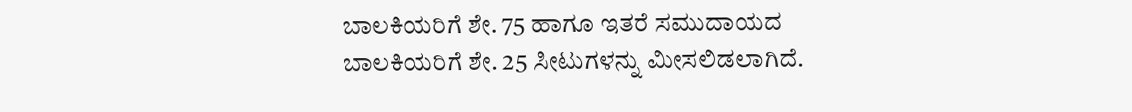ಬಾಲಕಿಯರಿಗೆ ಶೇ. 75 ಹಾಗೂ ಇತರೆ ಸಮುದಾಯದ ಬಾಲಕಿಯರಿಗೆ ಶೇ. 25 ಸೀಟುಗಳನ್ನು ಮೀಸಲಿಡಲಾಗಿದೆ.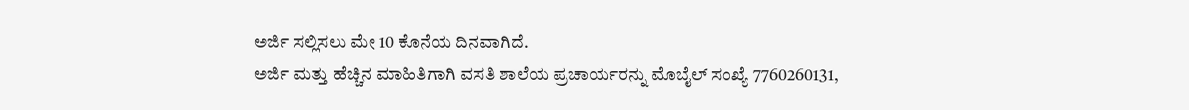ಅರ್ಜಿ ಸಲ್ಲಿಸಲು ಮೇ 10 ಕೊನೆಯ ದಿನವಾಗಿದೆ.
ಅರ್ಜಿ ಮತ್ತು ಹೆಚ್ಚಿನ ಮಾಹಿತಿಗಾಗಿ ವಸತಿ ಶಾಲೆಯ ಪ್ರಚಾರ್ಯರನ್ನು ಮೊಬೈಲ್ ಸಂಖ್ಯೆ 7760260131,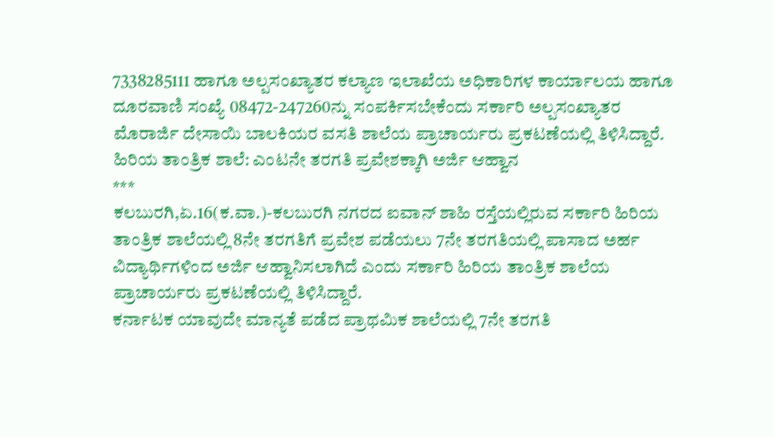7338285111 ಹಾಗೂ ಅಲ್ಪಸಂಖ್ಯಾತರ ಕಲ್ಯಾಣ ಇಲಾಖೆಯ ಅಧಿಕಾರಿಗಳ ಕಾರ್ಯಾಲಯ ಹಾಗೂ ದೂರವಾಣಿ ಸಂಖ್ಯೆ 08472-247260ನ್ನು ಸಂಪರ್ಕಿಸಬೇಕೆಂದು ಸರ್ಕಾರಿ ಅಲ್ಪಸಂಖ್ಯಾತರ ಮೊರಾರ್ಜಿ ದೇಸಾಯಿ ಬಾಲಕಿಯರ ವಸತಿ ಶಾಲೆಯ ಪ್ರಾಚಾರ್ಯರು ಪ್ರಕಟಣೆಯಲ್ಲಿ ತಿಳಿಸಿದ್ದಾರೆ.
ಹಿರಿಯ ತಾಂತ್ರಿಕ ಶಾಲೆ: ಎಂಟನೇ ತರಗತಿ ಪ್ರವೇಶಕ್ಕಾಗಿ ಅರ್ಜಿ ಆಹ್ವಾನ
***
ಕಲಬುರಗಿ,ಏ.16(ಕ.ವಾ.)-ಕಲಬುರಗಿ ನಗರದ ಐವಾನ್ ಶಾಹಿ ರಸ್ತೆಯಲ್ಲಿರುವ ಸರ್ಕಾರಿ ಹಿರಿಯ ತಾಂತ್ರಿಕ ಶಾಲೆಯಲ್ಲಿ 8ನೇ ತರಗತಿಗೆ ಪ್ರವೇಶ ಪಡೆಯಲು 7ನೇ ತರಗತಿಯಲ್ಲಿ ಪಾಸಾದ ಅರ್ಹ ವಿದ್ಯಾರ್ಥಿಗಳಿಂದ ಅರ್ಜಿ ಆಹ್ವಾನಿಸಲಾಗಿದೆ ಎಂದು ಸರ್ಕಾರಿ ಹಿರಿಯ ತಾಂತ್ರಿಕ ಶಾಲೆಯ ಪ್ರಾಚಾರ್ಯರು ಪ್ರಕಟಣೆಯಲ್ಲಿ ತಿಳಿಸಿದ್ದಾರೆ.
ಕರ್ನಾಟಕ ಯಾವುದೇ ಮಾನ್ಯತೆ ಪಡೆದ ಪ್ರಾಥಮಿಕ ಶಾಲೆಯಲ್ಲಿ 7ನೇ ತರಗತಿ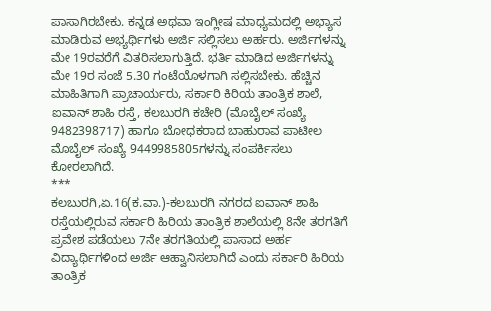ಪಾಸಾಗಿರಬೇಕು. ಕನ್ನಡ ಅಥವಾ ಇಂಗ್ಲೀಷ ಮಾಧ್ಯಮದಲ್ಲಿ ಅಭ್ಯಾಸ ಮಾಡಿರುವ ಅಭ್ಯರ್ಥಿಗಳು ಅರ್ಜಿ ಸಲ್ಲಿಸಲು ಅರ್ಹರು. ಅರ್ಜಿಗಳನ್ನು ಮೇ 19ರವರೆಗೆ ವಿತರಿಸಲಾಗುತ್ತಿದೆ. ಭರ್ತಿ ಮಾಡಿದ ಅರ್ಜಿಗಳನ್ನು ಮೇ 19ರ ಸಂಜೆ 5.30 ಗಂಟೆಯೊಳಗಾಗಿ ಸಲ್ಲಿಸಬೇಕು. ಹೆಚ್ಚಿನ ಮಾಹಿತಿಗಾಗಿ ಪ್ರಾಚಾರ್ಯರು, ಸರ್ಕಾರಿ ಕಿರಿಯ ತಾಂತ್ರಿಕ ಶಾಲೆ, ಐವಾನ್ ಶಾಹಿ ರಸ್ತೆ, ಕಲಬುರಗಿ ಕಚೇರಿ (ಮೊಬೈಲ್ ಸಂಖ್ಯೆ 9482398717) ಹಾಗೂ ಬೋಧಕರಾದ ಬಾಹುರಾವ ಪಾಟೀಲ ಮೊಬೈಲ್ ಸಂಖ್ಯೆ 9449985805ಗಳನ್ನು ಸಂಪರ್ಕಿಸಲು ಕೋರಲಾಗಿದೆ.
***
ಕಲಬುರಗಿ,ಏ.16(ಕ.ವಾ.)-ಕಲಬುರಗಿ ನಗರದ ಐವಾನ್ ಶಾಹಿ ರಸ್ತೆಯಲ್ಲಿರುವ ಸರ್ಕಾರಿ ಹಿರಿಯ ತಾಂತ್ರಿಕ ಶಾಲೆಯಲ್ಲಿ 8ನೇ ತರಗತಿಗೆ ಪ್ರವೇಶ ಪಡೆಯಲು 7ನೇ ತರಗತಿಯಲ್ಲಿ ಪಾಸಾದ ಅರ್ಹ ವಿದ್ಯಾರ್ಥಿಗಳಿಂದ ಅರ್ಜಿ ಆಹ್ವಾನಿಸಲಾಗಿದೆ ಎಂದು ಸರ್ಕಾರಿ ಹಿರಿಯ ತಾಂತ್ರಿಕ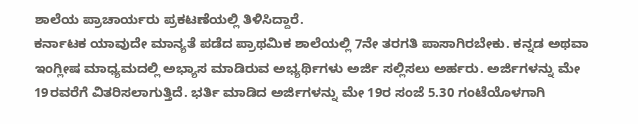ಶಾಲೆಯ ಪ್ರಾಚಾರ್ಯರು ಪ್ರಕಟಣೆಯಲ್ಲಿ ತಿಳಿಸಿದ್ದಾರೆ.
ಕರ್ನಾಟಕ ಯಾವುದೇ ಮಾನ್ಯತೆ ಪಡೆದ ಪ್ರಾಥಮಿಕ ಶಾಲೆಯಲ್ಲಿ 7ನೇ ತರಗತಿ ಪಾಸಾಗಿರಬೇಕು. ಕನ್ನಡ ಅಥವಾ ಇಂಗ್ಲೀಷ ಮಾಧ್ಯಮದಲ್ಲಿ ಅಭ್ಯಾಸ ಮಾಡಿರುವ ಅಭ್ಯರ್ಥಿಗಳು ಅರ್ಜಿ ಸಲ್ಲಿಸಲು ಅರ್ಹರು. ಅರ್ಜಿಗಳನ್ನು ಮೇ 19ರವರೆಗೆ ವಿತರಿಸಲಾಗುತ್ತಿದೆ. ಭರ್ತಿ ಮಾಡಿದ ಅರ್ಜಿಗಳನ್ನು ಮೇ 19ರ ಸಂಜೆ 5.30 ಗಂಟೆಯೊಳಗಾಗಿ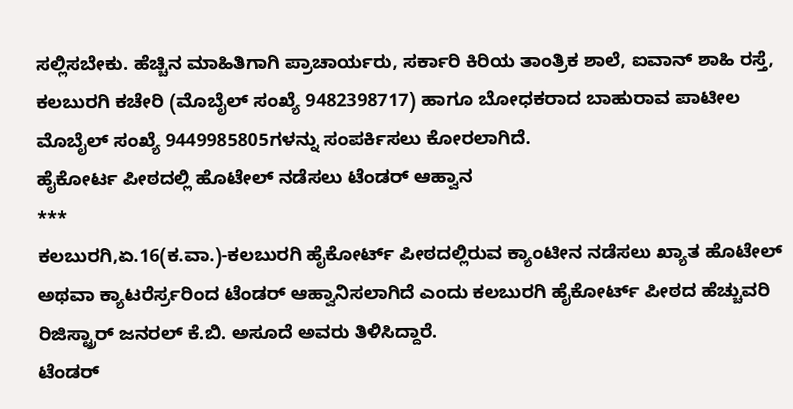ಸಲ್ಲಿಸಬೇಕು. ಹೆಚ್ಚಿನ ಮಾಹಿತಿಗಾಗಿ ಪ್ರಾಚಾರ್ಯರು, ಸರ್ಕಾರಿ ಕಿರಿಯ ತಾಂತ್ರಿಕ ಶಾಲೆ, ಐವಾನ್ ಶಾಹಿ ರಸ್ತೆ, ಕಲಬುರಗಿ ಕಚೇರಿ (ಮೊಬೈಲ್ ಸಂಖ್ಯೆ 9482398717) ಹಾಗೂ ಬೋಧಕರಾದ ಬಾಹುರಾವ ಪಾಟೀಲ ಮೊಬೈಲ್ ಸಂಖ್ಯೆ 9449985805ಗಳನ್ನು ಸಂಪರ್ಕಿಸಲು ಕೋರಲಾಗಿದೆ.
ಹೈಕೋರ್ಟ ಪೀಠದಲ್ಲಿ ಹೊಟೇಲ್ ನಡೆಸಲು ಟೆಂಡರ್ ಆಹ್ವಾನ
***
ಕಲಬುರಗಿ,ಏ.16(ಕ.ವಾ.)-ಕಲಬುರಗಿ ಹೈಕೋರ್ಟ್ ಪೀಠದಲ್ಲಿರುವ ಕ್ಯಾಂಟೀನ ನಡೆಸಲು ಖ್ಯಾತ ಹೊಟೇಲ್ ಅಥವಾ ಕ್ಯಾಟರೆರ್ಸ್ರರಿಂದ ಟೆಂಡರ್ ಆಹ್ವಾನಿಸಲಾಗಿದೆ ಎಂದು ಕಲಬುರಗಿ ಹೈಕೋರ್ಟ್ ಪೀಠದ ಹೆಚ್ಚುವರಿ ರಿಜಿಸ್ಟ್ರಾರ್ ಜನರಲ್ ಕೆ.ಬಿ. ಅಸೂದೆ ಅವರು ತಿಳಿಸಿದ್ದಾರೆ.
ಟೆಂಡರ್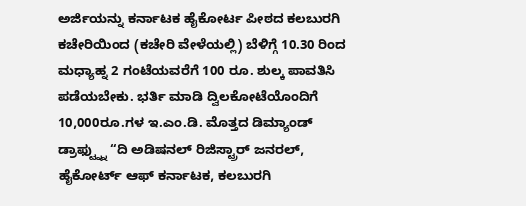ಅರ್ಜಿಯನ್ನು ಕರ್ನಾಟಕ ಹೈಕೋರ್ಟ ಪೀಠದ ಕಲಬುರಗಿ ಕಚೇರಿಯಿಂದ (ಕಚೇರಿ ವೇಳೆಯಲ್ಲಿ) ಬೆಳಿಗ್ಗೆ 10.30 ರಿಂದ ಮಧ್ಯಾಹ್ನ 2 ಗಂಟೆಯವರೆಗೆ 100 ರೂ. ಶುಲ್ಕ ಪಾವತಿಸಿ ಪಡೆಯಬೇಕು. ಭರ್ತಿ ಮಾಡಿ ದ್ವಿಲಕೋಟೆಯೊಂದಿಗೆ 10,000ರೂ.ಗಳ ಇ.ಎಂ.ಡಿ. ಮೊತ್ತದ ಡಿಮ್ಯಾಂಡ್ ಡ್ರಾಫ್ಟ್ನ್ನು “ದಿ ಅಡಿಷನಲ್ ರಿಜಿಸ್ಟ್ರಾರ್ ಜನರಲ್, ಹೈಕೋರ್ಟ್ ಆಫ್ ಕರ್ನಾಟಕ, ಕಲಬುರಗಿ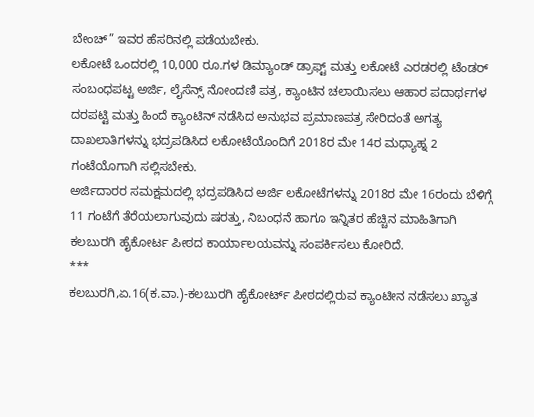ಬೇಂಚ್” ಇವರ ಹೆಸರಿನಲ್ಲಿ ಪಡೆಯಬೇಕು.
ಲಕೋಟೆ ಒಂದರಲ್ಲಿ 10,000 ರೂ.ಗಳ ಡಿಮ್ಯಾಂಡ್ ಡ್ರಾಫ್ಟ್ ಮತ್ತು ಲಕೋಟೆ ಎರಡರಲ್ಲಿ ಟೆಂಡರ್ ಸಂಬಂಧಪಟ್ಟ ಅರ್ಜಿ, ಲೈಸೆನ್ಸ್ ನೋಂದಣಿ ಪತ್ರ, ಕ್ಯಾಂಟಿನ ಚಲಾಯಿಸಲು ಆಹಾರ ಪದಾರ್ಥಗಳ ದರಪಟ್ಟಿ ಮತ್ತು ಹಿಂದೆ ಕ್ಯಾಂಟಿನ್ ನಡೆಸಿದ ಅನುಭವ ಪ್ರಮಾಣಪತ್ರ ಸೇರಿದಂತೆ ಅಗತ್ಯ ದಾಖಲಾತಿಗಳನ್ನು ಭದ್ರಪಡಿಸಿದ ಲಕೋಟೆಯೊಂದಿಗೆ 2018ರ ಮೇ 14ರ ಮಧ್ಯಾಹ್ನ 2 ಗಂಟೆಯೊಗಾಗಿ ಸಲ್ಲಿಸಬೇಕು.
ಅರ್ಜಿದಾರರ ಸಮಕ್ಷಮದಲ್ಲಿ ಭದ್ರಪಡಿಸಿದ ಅರ್ಜಿ ಲಕೋಟೆಗಳನ್ನು 2018ರ ಮೇ 16ರಂದು ಬೆಳಿಗ್ಗೆ 11 ಗಂಟೆಗೆ ತೆರೆಯಲಾಗುವುದು ಷರತ್ತು, ನಿಬಂಧನೆ ಹಾಗೂ ಇನ್ನಿತರ ಹೆಚ್ಚಿನ ಮಾಹಿತಿಗಾಗಿ ಕಲಬುರಗಿ ಹೈಕೋರ್ಟ ಪೀಠದ ಕಾರ್ಯಾಲಯವನ್ನು ಸಂಪರ್ಕಿಸಲು ಕೋರಿದೆ.
***
ಕಲಬುರಗಿ,ಏ.16(ಕ.ವಾ.)-ಕಲಬುರಗಿ ಹೈಕೋರ್ಟ್ ಪೀಠದಲ್ಲಿರುವ ಕ್ಯಾಂಟೀನ ನಡೆಸಲು ಖ್ಯಾತ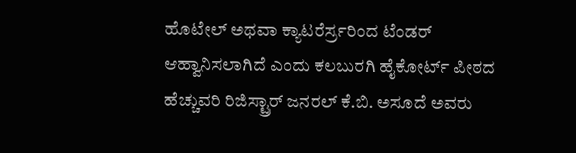ಹೊಟೇಲ್ ಅಥವಾ ಕ್ಯಾಟರೆರ್ಸ್ರರಿಂದ ಟೆಂಡರ್ ಆಹ್ವಾನಿಸಲಾಗಿದೆ ಎಂದು ಕಲಬುರಗಿ ಹೈಕೋರ್ಟ್ ಪೀಠದ ಹೆಚ್ಚುವರಿ ರಿಜಿಸ್ಟ್ರಾರ್ ಜನರಲ್ ಕೆ.ಬಿ. ಅಸೂದೆ ಅವರು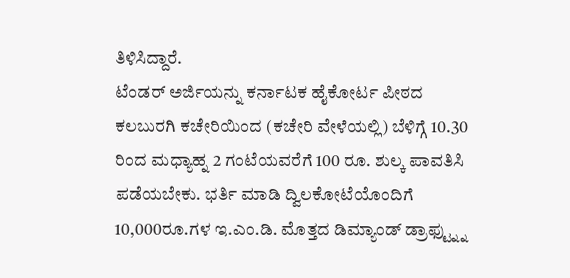ತಿಳಿಸಿದ್ದಾರೆ.
ಟೆಂಡರ್ ಅರ್ಜಿಯನ್ನು ಕರ್ನಾಟಕ ಹೈಕೋರ್ಟ ಪೀಠದ ಕಲಬುರಗಿ ಕಚೇರಿಯಿಂದ (ಕಚೇರಿ ವೇಳೆಯಲ್ಲಿ) ಬೆಳಿಗ್ಗೆ 10.30 ರಿಂದ ಮಧ್ಯಾಹ್ನ 2 ಗಂಟೆಯವರೆಗೆ 100 ರೂ. ಶುಲ್ಕ ಪಾವತಿಸಿ ಪಡೆಯಬೇಕು. ಭರ್ತಿ ಮಾಡಿ ದ್ವಿಲಕೋಟೆಯೊಂದಿಗೆ 10,000ರೂ.ಗಳ ಇ.ಎಂ.ಡಿ. ಮೊತ್ತದ ಡಿಮ್ಯಾಂಡ್ ಡ್ರಾಫ್ಟ್ನ್ನು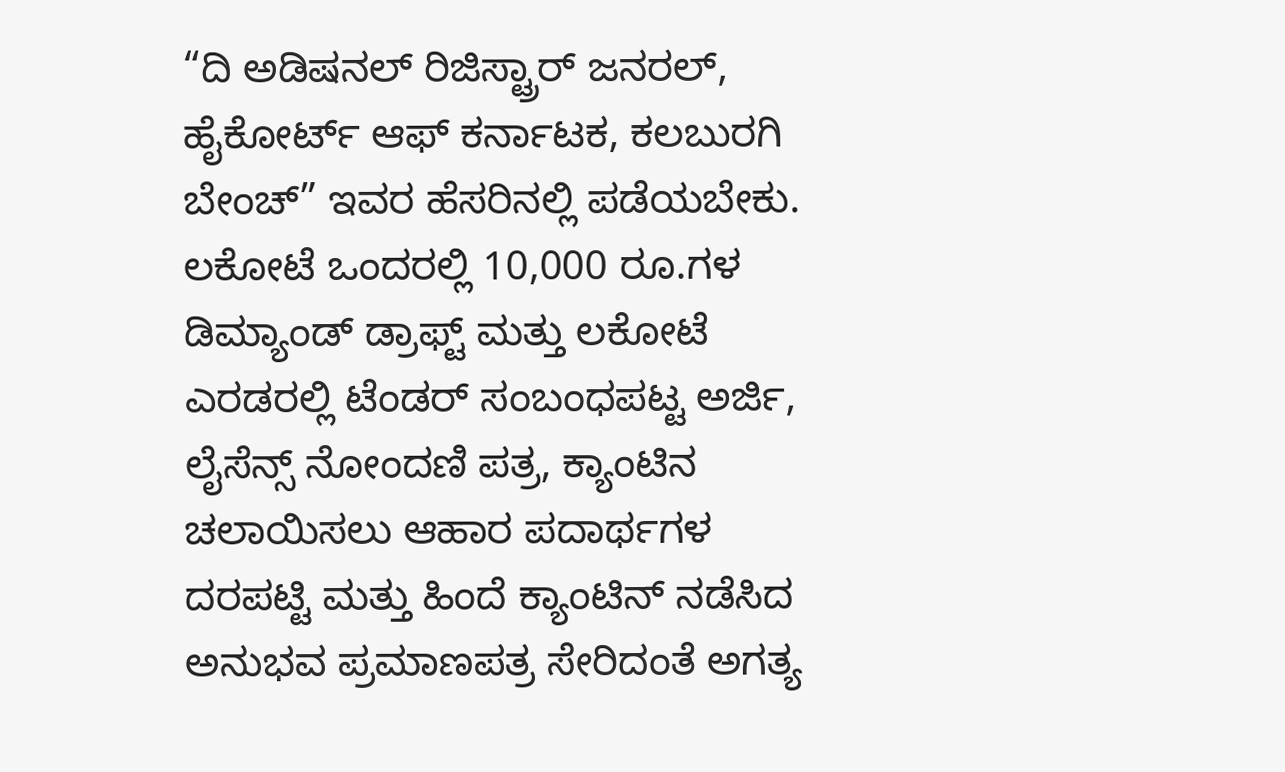“ದಿ ಅಡಿಷನಲ್ ರಿಜಿಸ್ಟ್ರಾರ್ ಜನರಲ್, ಹೈಕೋರ್ಟ್ ಆಫ್ ಕರ್ನಾಟಕ, ಕಲಬುರಗಿ ಬೇಂಚ್” ಇವರ ಹೆಸರಿನಲ್ಲಿ ಪಡೆಯಬೇಕು.
ಲಕೋಟೆ ಒಂದರಲ್ಲಿ 10,000 ರೂ.ಗಳ ಡಿಮ್ಯಾಂಡ್ ಡ್ರಾಫ್ಟ್ ಮತ್ತು ಲಕೋಟೆ ಎರಡರಲ್ಲಿ ಟೆಂಡರ್ ಸಂಬಂಧಪಟ್ಟ ಅರ್ಜಿ, ಲೈಸೆನ್ಸ್ ನೋಂದಣಿ ಪತ್ರ, ಕ್ಯಾಂಟಿನ ಚಲಾಯಿಸಲು ಆಹಾರ ಪದಾರ್ಥಗಳ ದರಪಟ್ಟಿ ಮತ್ತು ಹಿಂದೆ ಕ್ಯಾಂಟಿನ್ ನಡೆಸಿದ ಅನುಭವ ಪ್ರಮಾಣಪತ್ರ ಸೇರಿದಂತೆ ಅಗತ್ಯ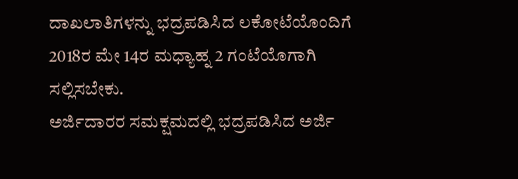ದಾಖಲಾತಿಗಳನ್ನು ಭದ್ರಪಡಿಸಿದ ಲಕೋಟೆಯೊಂದಿಗೆ 2018ರ ಮೇ 14ರ ಮಧ್ಯಾಹ್ನ 2 ಗಂಟೆಯೊಗಾಗಿ ಸಲ್ಲಿಸಬೇಕು.
ಅರ್ಜಿದಾರರ ಸಮಕ್ಷಮದಲ್ಲಿ ಭದ್ರಪಡಿಸಿದ ಅರ್ಜಿ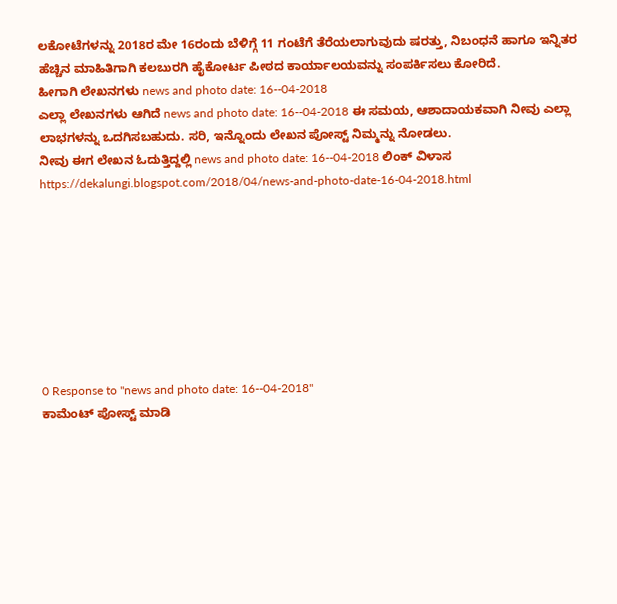ಲಕೋಟೆಗಳನ್ನು 2018ರ ಮೇ 16ರಂದು ಬೆಳಿಗ್ಗೆ 11 ಗಂಟೆಗೆ ತೆರೆಯಲಾಗುವುದು ಷರತ್ತು, ನಿಬಂಧನೆ ಹಾಗೂ ಇನ್ನಿತರ ಹೆಚ್ಚಿನ ಮಾಹಿತಿಗಾಗಿ ಕಲಬುರಗಿ ಹೈಕೋರ್ಟ ಪೀಠದ ಕಾರ್ಯಾಲಯವನ್ನು ಸಂಪರ್ಕಿಸಲು ಕೋರಿದೆ.
ಹೀಗಾಗಿ ಲೇಖನಗಳು news and photo date: 16--04-2018
ಎಲ್ಲಾ ಲೇಖನಗಳು ಆಗಿದೆ news and photo date: 16--04-2018 ಈ ಸಮಯ, ಆಶಾದಾಯಕವಾಗಿ ನೀವು ಎಲ್ಲಾ ಲಾಭಗಳನ್ನು ಒದಗಿಸಬಹುದು. ಸರಿ, ಇನ್ನೊಂದು ಲೇಖನ ಪೋಸ್ಟ್ ನಿಮ್ಮನ್ನು ನೋಡಲು.
ನೀವು ಈಗ ಲೇಖನ ಓದುತ್ತಿದ್ದಲ್ಲಿ news and photo date: 16--04-2018 ಲಿಂಕ್ ವಿಳಾಸ https://dekalungi.blogspot.com/2018/04/news-and-photo-date-16-04-2018.html








0 Response to "news and photo date: 16--04-2018"
ಕಾಮೆಂಟ್ ಪೋಸ್ಟ್ ಮಾಡಿ